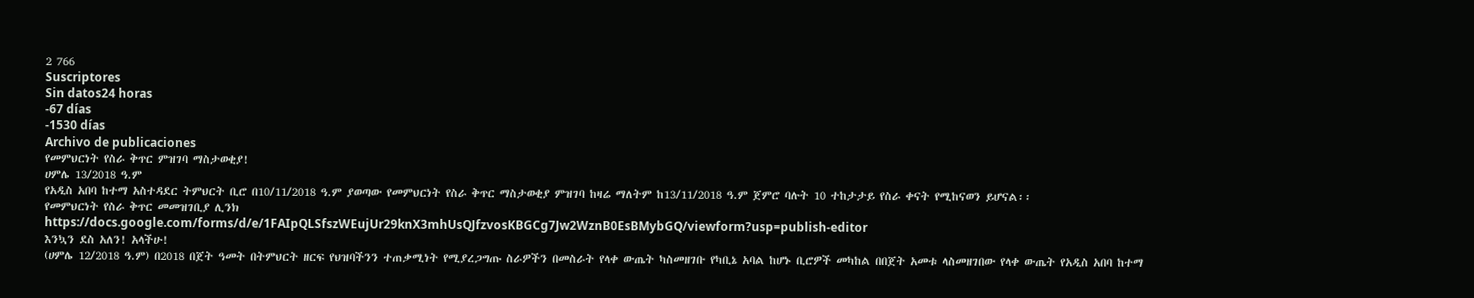2 766
Suscriptores
Sin datos24 horas
-67 días
-1530 días
Archivo de publicaciones
የመምህርነት የስራ ቅጥር ምዝገባ ማስታወቂያ!
ሀምሌ 13/2018 ዓ.ም
የአዲስ አበባ ከተማ አስተዳደር ትምህርት ቢሮ በ10/11/2018 ዓ.ም ያወጣው የመምህርነት የስራ ቅጥር ማስታወቂያ ምዝገባ ከዛሬ ማለትም ከ13/11/2018 ዓ.ም ጀምሮ ባሉት 10 ተከታታይ የስራ ቀናት የሚከናወን ይሆናል፡፡
የመምህርነት የስራ ቅጥር መመዝገቢያ ሊንክ
https://docs.google.com/forms/d/e/1FAIpQLSfszWEujUr29knX3mhUsQJfzvosKBGCg7Jw2WznB0EsBMybGQ/viewform?usp=publish-editor
እንኳን ደስ አለን! አላችሁ!
(ሀምሌ 12/2018 ዓ.ም) በ2018 በጀት ዓመት በትምህርት ዘርፍ የህዝባችንን ተጠቃሚነት የሚያረጋግጡ ስራዎችን በመስራት የላቀ ውጤት ካስመዘገቡ የካቢኔ አባል ከሆኑ ቢሮዎች መካከል በበጀት አመቱ ላስመዘገበው የላቀ ውጤት የአዲስ አበባ ከተማ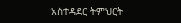አስተዳደር ትምህርት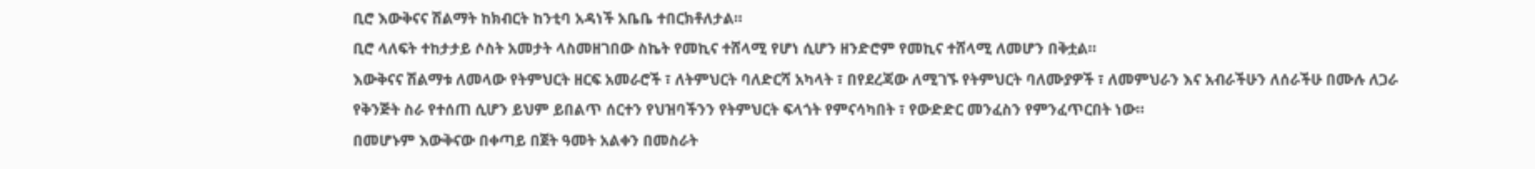ቢሮ እውቅናና ሽልማት ከክብርት ከንቲባ አዳነች አቤቤ ተበርክቶለታል።
ቢሮ ላለፍት ተከታታይ ሶስት አመታት ላስመዘገበው ስኬት የመኪና ተሸላሚ የሆነ ሲሆን ዘንድሮም የመኪና ተሸላሚ ለመሆን በቅቷል።
እውቅናና ሽልማቱ ለመላው የትምህርት ዘርፍ አመራሮች ፣ ለትምህርት ባለድርሻ አካላት ፣ በየደረጃው ለሚገኙ የትምህርት ባለሙያዎች ፣ ለመምህራን እና አብራችሁን ለሰራችሁ በሙሉ ለጋራ የቅንጅት ስራ የተሰጠ ሲሆን ይህም ይበልጥ ሰርተን የህዝባችንን የትምህርት ፍላጎት የምናሳካበት ፣ የውድድር መንፈስን የምንፈጥርበት ነው።
በመሆኑም እውቅናው በቀጣይ በጀት ዓመት አልቀን በመስራት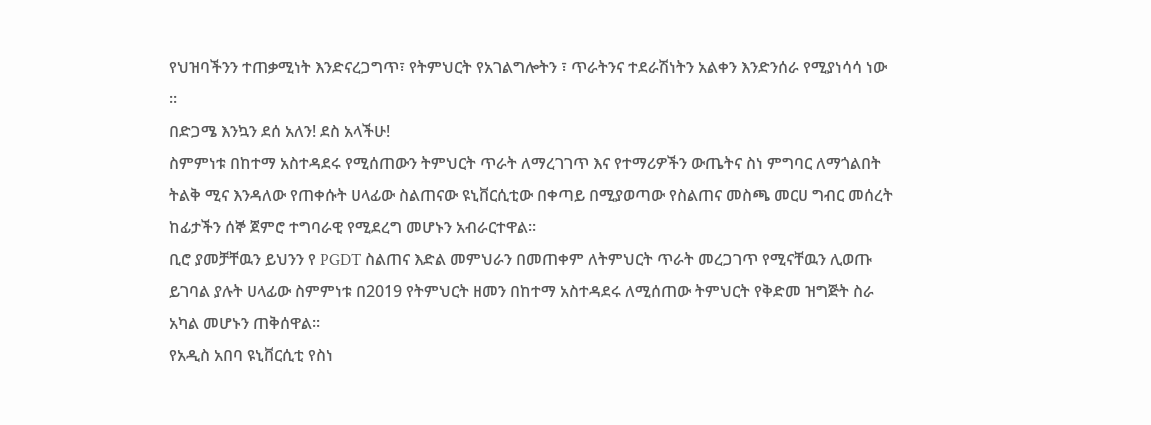የህዝባችንን ተጠቃሚነት እንድናረጋግጥ፣ የትምህርት የአገልግሎትን ፣ ጥራትንና ተደራሽነትን አልቀን እንድንሰራ የሚያነሳሳ ነው ።
በድጋሜ እንኳን ደሰ አለን! ደስ አላችሁ!
ስምምነቱ በከተማ አስተዳደሩ የሚሰጠውን ትምህርት ጥራት ለማረገገጥ እና የተማሪዎችን ውጤትና ስነ ምግባር ለማጎልበት ትልቅ ሚና እንዳለው የጠቀሱት ሀላፊው ስልጠናው ዩኒቨርሲቲው በቀጣይ በሚያወጣው የስልጠና መስጫ መርሀ ግብር መሰረት ከፊታችን ሰኞ ጀምሮ ተግባራዊ የሚደረግ መሆኑን አብራርተዋል፡፡
ቢሮ ያመቻቸዉን ይህንን የ PGDT ስልጠና እድል መምህራን በመጠቀም ለትምህርት ጥራት መረጋገጥ የሚናቸዉን ሊወጡ ይገባል ያሉት ሀላፊው ስምምነቱ በ2019 የትምህርት ዘመን በከተማ አስተዳደሩ ለሚሰጠው ትምህርት የቅድመ ዝግጅት ስራ አካል መሆኑን ጠቅሰዋል፡፡
የአዲስ አበባ ዩኒቨርሲቲ የስነ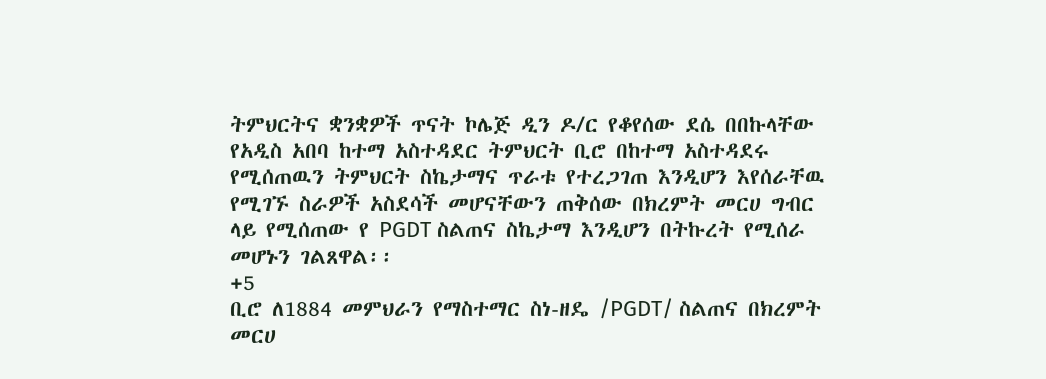ትምህርትና ቋንቋዎች ጥናት ኮሌጅ ዲን ዶ/ር የቆየሰው ደሴ በበኩላቸው የአዲስ አበባ ከተማ አስተዳደር ትምህርት ቢሮ በከተማ አስተዳደሩ የሚሰጠዉን ትምህርት ስኬታማና ጥራቱ የተረጋገጠ እንዲሆን እየሰራቸዉ የሚገኙ ስራዎች አስደሳች መሆናቸውን ጠቅሰው በክረምት መርሀ ግብር ላይ የሚሰጠው የ PGDT ስልጠና ስኬታማ እንዲሆን በትኩረት የሚሰራ መሆኑን ገልጸዋል፡፡
+5
ቢሮ ለ1884 መምህራን የማስተማር ስነ-ዘዴ /PGDT/ ስልጠና በክረምት መርሀ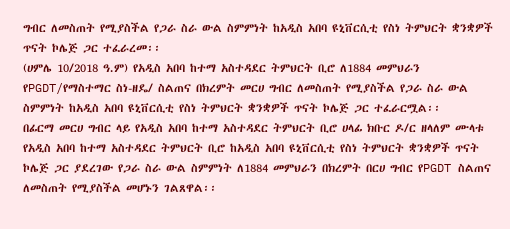ግብር ለመስጠት የሚያስችል የጋራ ስራ ውል ስምምነት ከአዲስ አበባ ዩኒቨርሲቲ የስነ ትምህርት ቋንቋዎች ጥናት ኮሌጅ ጋር ተፈራረመ፡፡
(ሀምሌ 10/2018 ዓ.ም) የአዲስ አበባ ከተማ አስተዳደር ትምህርት ቢሮ ለ1884 መምህራን የPGDT/የማስተማር ስነ-ዘዴ/ ስልጠና በክረምት መርሀ ግብር ለመስጠት የሚያስችል የጋራ ስራ ውል ስምምነት ከአዲስ አበባ ዩኒቨርሲቲ የስነ ትምህርት ቋንቋዎች ጥናት ኮሌጅ ጋር ተፈራርሟል፡፡
በፊርማ መርሀ ግብር ላይ የአዲስ አበባ ከተማ አስተዳደር ትምህርት ቢሮ ሀላፊ ክቡር ዶ/ር ዘላለም ሙላቱ የአዲስ አበባ ከተማ አስተዳደር ትምህርት ቢሮ ከአዲስ አበባ ዩኒቨርሲቲ የስነ ትምህርት ቋንቋዎች ጥናት ኮሌጅ ጋር ያደረገው የጋራ ስራ ውል ስምምነት ለ1884 መምህራን በክረምት በርሀ ግብር የPGDT ስልጠና ለመስጠት የሚያስችል መሆኑን ገልጸዋል፡፡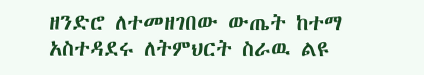ዘንድሮ ለተመዘገበው ውጤት ከተማ አስተዳደሩ ለትምህርት ስራዉ ልዩ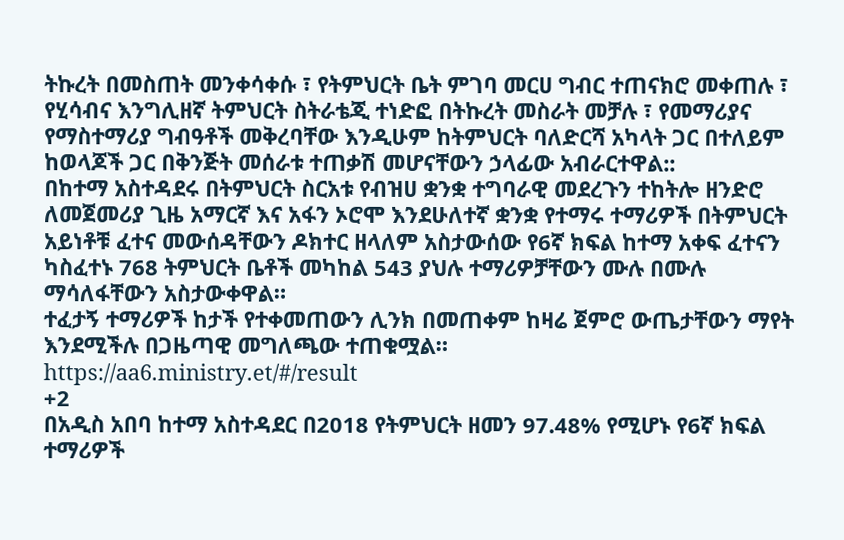ትኩረት በመስጠት መንቀሳቀሱ ፣ የትምህርት ቤት ምገባ መርሀ ግብር ተጠናክሮ መቀጠሉ ፣ የሂሳብና እንግሊዘኛ ትምህርት ስትራቴጂ ተነድፎ በትኩረት መስራት መቻሉ ፣ የመማሪያና የማስተማሪያ ግብዓቶች መቅረባቸው እንዲሁም ከትምህርት ባለድርሻ አካላት ጋር በተለይም ከወላጆች ጋር በቅንጅት መሰራቱ ተጠቃሽ መሆናቸውን ኃላፊው አብራርተዋል::
በከተማ አስተዳደሩ በትምህርት ስርአቱ የብዝሀ ቋንቋ ተግባራዊ መደረጉን ተከትሎ ዘንድሮ ለመጀመሪያ ጊዜ አማርኛ እና አፋን ኦሮሞ እንደሁለተኛ ቋንቋ የተማሩ ተማሪዎች በትምህርት አይነቶቹ ፈተና መውሰዳቸውን ዶክተር ዘላለም አስታውሰው የ6ኛ ክፍል ከተማ አቀፍ ፈተናን ካስፈተኑ 768 ትምህርት ቤቶች መካከል 543 ያህሉ ተማሪዎቻቸውን ሙሉ በሙሉ ማሳለፋቸውን አስታውቀዋል።
ተፈታኝ ተማሪዎች ከታች የተቀመጠውን ሊንክ በመጠቀም ከዛሬ ጀምሮ ውጤታቸውን ማየት እንደሚችሉ በጋዜጣዊ መግለጫው ተጠቁሟል።
https://aa6.ministry.et/#/result
+2
በአዲስ አበባ ከተማ አስተዳደር በ2018 የትምህርት ዘመን 97.48% የሚሆኑ የ6ኛ ክፍል ተማሪዎች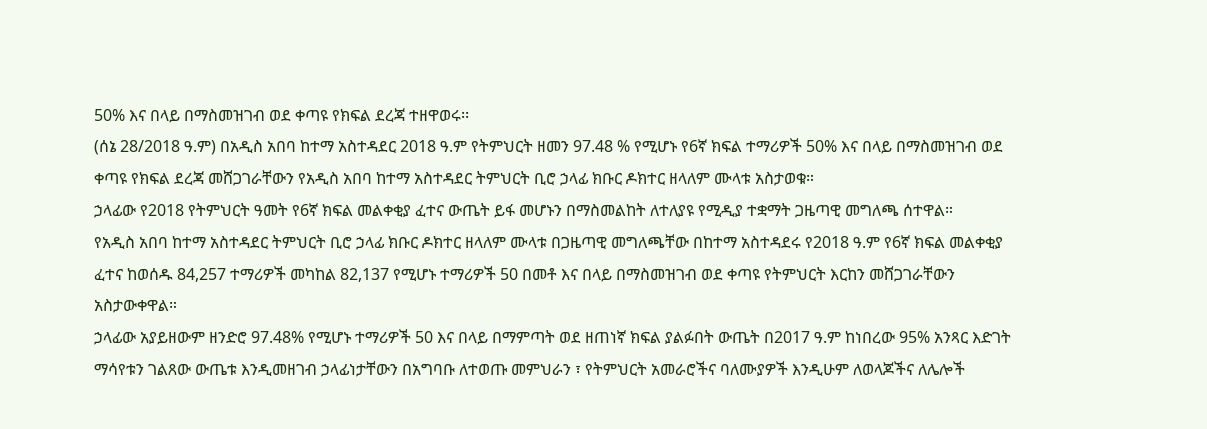50% እና በላይ በማስመዝገብ ወደ ቀጣዩ የክፍል ደረጃ ተዘዋወሩ፡፡
(ሰኔ 28/2018 ዓ.ም) በአዲስ አበባ ከተማ አስተዳደር 2018 ዓ.ም የትምህርት ዘመን 97.48 % የሚሆኑ የ6ኛ ክፍል ተማሪዎች 50% እና በላይ በማስመዝገብ ወደ ቀጣዩ የክፍል ደረጃ መሸጋገራቸውን የአዲስ አበባ ከተማ አስተዳደር ትምህርት ቢሮ ኃላፊ ክቡር ዶክተር ዘላለም ሙላቱ አስታወቁ።
ኃላፊው የ2018 የትምህርት ዓመት የ6ኛ ክፍል መልቀቂያ ፈተና ውጤት ይፋ መሆኑን በማስመልከት ለተለያዩ የሚዲያ ተቋማት ጋዜጣዊ መግለጫ ሰተዋል።
የአዲስ አበባ ከተማ አስተዳደር ትምህርት ቢሮ ኃላፊ ክቡር ዶክተር ዘላለም ሙላቱ በጋዜጣዊ መግለጫቸው በከተማ አስተዳደሩ የ2018 ዓ.ም የ6ኛ ክፍል መልቀቂያ ፈተና ከወሰዱ 84,257 ተማሪዎች መካከል 82,137 የሚሆኑ ተማሪዎች 50 በመቶ እና በላይ በማስመዝገብ ወደ ቀጣዩ የትምህርት እርከን መሸጋገራቸውን አስታውቀዋል።
ኃላፊው አያይዘውም ዘንድሮ 97.48% የሚሆኑ ተማሪዎች 50 እና በላይ በማምጣት ወደ ዘጠነኛ ክፍል ያልፉበት ውጤት በ2017 ዓ.ም ከነበረው 95% አንጻር እድገት ማሳየቱን ገልጸው ውጤቱ እንዲመዘገብ ኃላፊነታቸውን በአግባቡ ለተወጡ መምህራን ፣ የትምህርት አመራሮችና ባለሙያዎች እንዲሁም ለወላጆችና ለሌሎች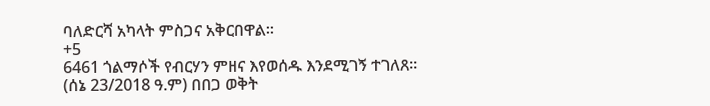ባለድርሻ አካላት ምስጋና አቅርበዋል።
+5
6461 ጎልማሶች የብርሃን ምዘና እየወሰዱ እንደሚገኝ ተገለጸ።
(ሰኔ 23/2018 ዓ.ም) በበጋ ወቅት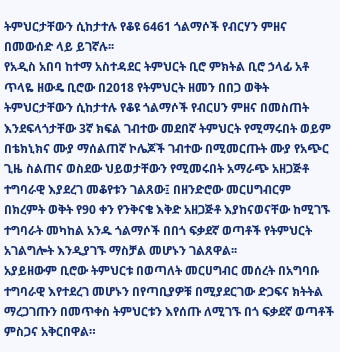ትምህርታቸውን ሲከታተሉ የቆዩ 6461 ጎልማሶች የብርሃን ምዘና በመውሰድ ላይ ይገኛሉ፡፡
የአዲስ አበባ ከተማ አስተዳደር ትምህርት ቢሮ ምክትል ቢሮ ኃላፊ አቶ ጥላዬ ዘውዴ ቢሮው በ2018 የትምህርት ዘመን በበጋ ወቅት ትምህርታቸውን ሲከታተሉ የቆዩ ጎልማሶች የብርሀን ምዘና በመስጠት እንደፍላጎታቸው 3ኛ ክፍል ገብተው መደበኛ ትምህርት የሚማሩበት ወይም በቴክኒክና ሙያ ማሰልጠኛ ኮሌጆች ገብተው በሚመርጡት ሙያ የአጭር ጊዜ ስልጠና ወስደው ህይወታቸውን የሚመሩበት አማራጭ አዘጋጅቶ ተግባራዊ እያደረገ መቆየቱን ገልጸው፤ በዘንድሮው መርሀግብርም በክረምት ወቅት የ90 ቀን የንቅናቄ እቅድ አዘጋጅቶ እያከናወናቸው ከሚገኙ ተግባራት መካከል አንዱ ጎልማሶች በበጎ ፍቃደኛ ወጣቶች የትምህርት አገልግሎት እንዲያገኙ ማስቻል መሆኑን ገልጸዋል፡፡
አያይዘውም ቢሮው ትምህርቱ በወጣለት መርሀግብር መሰረት በአግባቡ ተግባራዊ እየተደረገ መሆኑን በየጣቢያዎቹ በሚያደርገው ድጋፍና ክትትል ማረጋገጡን በመጥቀስ ትምህርቱን እየሰጡ ለሚገኙ በጎ ፍቃደኛ ወጣቶች ምስጋና አቅርበዋል።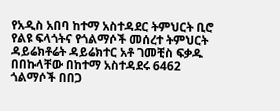የአዲስ አበባ ከተማ አስተዳደር ትምህርት ቢሮ የልዩ ፍላጎትና የጎልማሶች መሰረተ ትምህርት ዳይሬክቶሬት ዳይሬክተር አቶ ገመቺስ ፍቃዱ በበኩላቸው በከተማ አስተዳደሩ 6462 ጎልማሶች በበጋ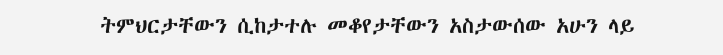ትምህርታቸውን ሲከታተሉ መቆየታቸውን አስታውሰው አሁን ላይ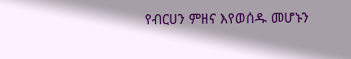የብርሀን ምዘና እየወሰዱ መሆኑን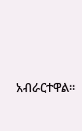አብራርተዋል፡፡